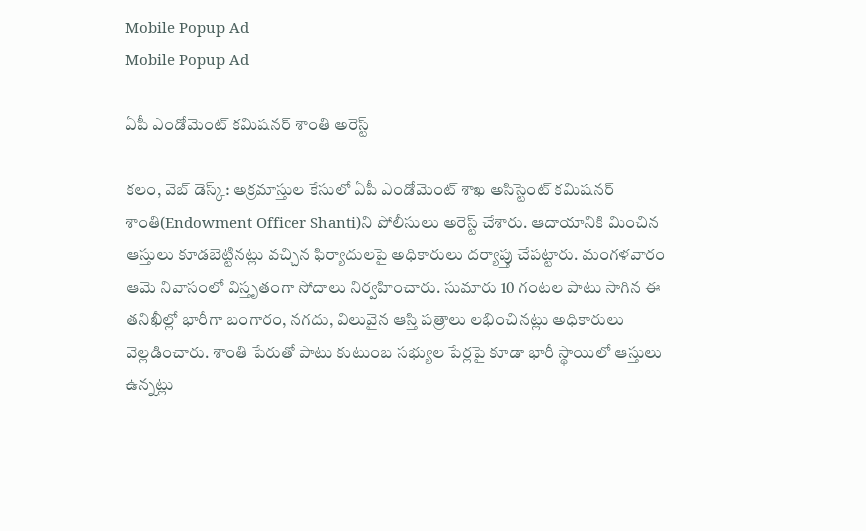Mobile Popup Ad
Mobile Popup Ad

ఏపీ ఎండోమెంట్ కమిషనర్ శాంతి అరెస్ట్

కలం, వెబ్ డెస్క్: అక్రమాస్తుల కేసులో ఏపీ ఎండోమెంట్ శాఖ అసిస్టెంట్ కమిషనర్ శాంతి(Endowment Officer Shanti)ని పోలీసులు అరెస్ట్ చేశారు. ఆదాయానికి మించిన ఆస్తులు కూడబెట్టినట్లు వచ్చిన ఫిర్యాదులపై అధికారులు దర్యాప్తు చేపట్టారు. మంగళవారం ఆమె నివాసంలో విస్తృతంగా సోదాలు నిర్వహించారు. సుమారు 10 గంటల పాటు సాగిన ఈ తనిఖీల్లో భారీగా బంగారం, నగదు, విలువైన ఆస్తి పత్రాలు లభించినట్లు అధికారులు వెల్లడించారు. శాంతి పేరుతో పాటు కుటుంబ సభ్యుల పేర్లపై కూడా భారీ స్థాయిలో ఆస్తులు ఉన్నట్లు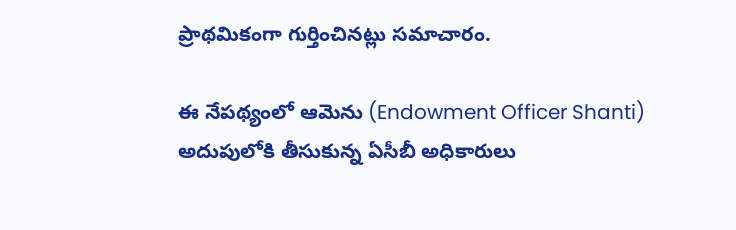ప్రాథమికంగా గుర్తించినట్లు సమాచారం.

ఈ నేపథ్యంలో ఆమెను (Endowment Officer Shanti) అదుపులోకి తీసుకున్న ఏసీబీ అధికారులు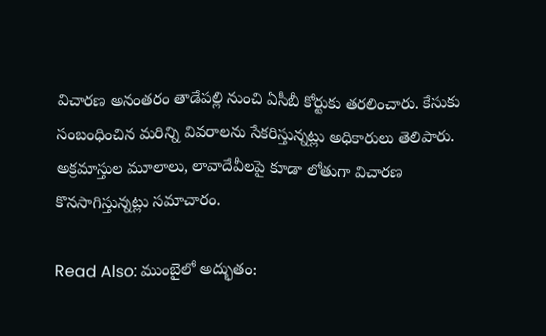విచారణ అనంతరం తాడేపల్లి నుంచి ఏసీబీ కోర్టుకు తరలించారు. కేసుకు సంబంధించిన మరిన్ని వివరాలను సేకరిస్తున్నట్లు అధికారులు తెలిపారు. అక్రమాస్తుల మూలాలు, లావాదేవీలపై కూడా లోతుగా విచారణ కొనసాగిస్తున్నట్లు సమాచారం.

Read Also: ముంబై‌లో అద్భుతం: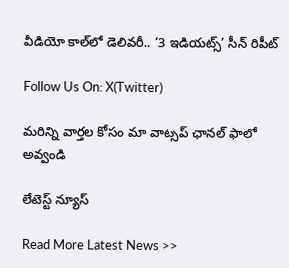వీడియో కాల్‌లో డెలివరీ.. ‘3 ఇడియట్స్’ సీన్ రిపీట్

Follow Us On: X(Twitter)

మ‌రిన్ని వార్త‌ల కోసం మా వాట్స‌ప్ ఛాన‌ల్ ఫాలో అవ్వండి

లేటెస్ట్ న్యూస్‌

Read More Latest News >>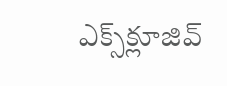ఎక్స్‌క్లూజివ్‌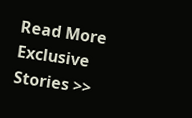Read More Exclusive Stories >>